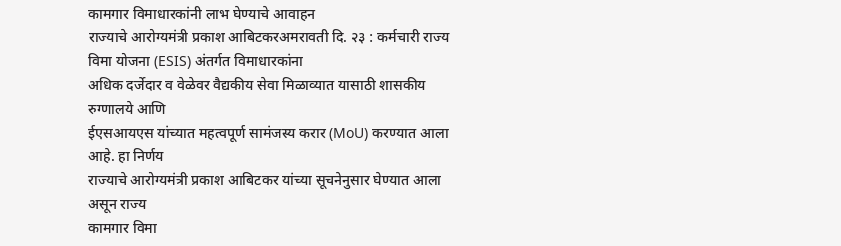कामगार विमाधारकांनी लाभ घेण्याचे आवाहन
राज्याचे आरोग्यमंत्री प्रकाश आबिटकरअमरावती दि. २३ : कर्मचारी राज्य विमा योजना (ESIS) अंतर्गत विमाधारकांना
अधिक दर्जेदार व वेळेवर वैद्यकीय सेवा मिळाव्यात यासाठी शासकीय रुग्णालये आणि
ईएसआयएस यांच्यात महत्वपूर्ण सामंजस्य करार (MoU) करण्यात आला आहे. हा निर्णय
राज्याचे आरोग्यमंत्री प्रकाश आबिटकर यांच्या सूचनेनुसार घेण्यात आला असून राज्य
कामगार विमा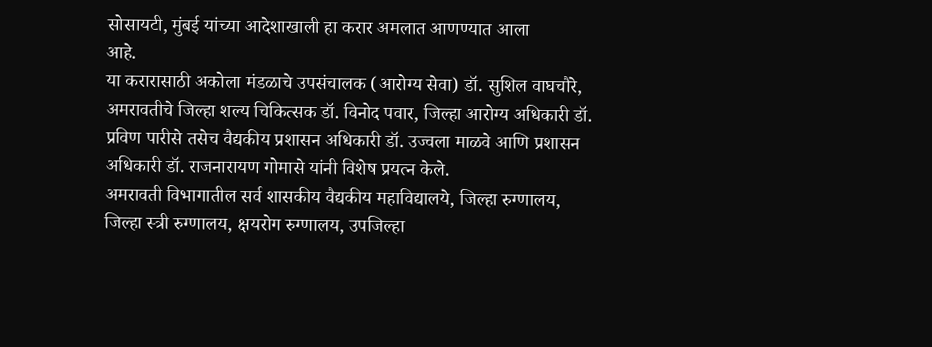सोसायटी, मुंबई यांच्या आदेशाखाली हा करार अमलात आणण्यात आला
आहे.
या करारासाठी अकोला मंडळाचे उपसंचालक (आरोग्य सेवा) डॉ. सुशिल वाघचौरे,
अमरावतीचे जिल्हा शल्य चिकित्सक डॉ. विनोद पवार, जिल्हा आरोग्य अधिकारी डॉ.
प्रविण पारीसे तसेच वैद्यकीय प्रशासन अधिकारी डॉ. उज्वला माळवे आणि प्रशासन
अधिकारी डॉ. राजनारायण गोमासे यांनी विशेष प्रयत्न केले.
अमरावती विभागातील सर्व शासकीय वैद्यकीय महाविद्यालये, जिल्हा रुग्णालय,
जिल्हा स्त्री रुग्णालय, क्षयरोग रुग्णालय, उपजिल्हा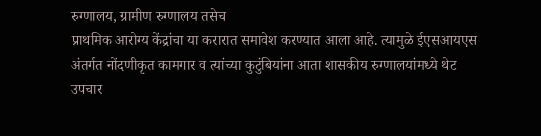रुग्णालय, ग्रामीण रुग्णालय तसेच
प्राथमिक आरोग्य केंद्रांचा या करारात समावेश करण्यात आला आहे. त्यामुळे ईएसआयएस
अंतर्गत नोंदणीकृत कामगार व त्यांच्या कुटुंबियांना आता शासकीय रुग्णालयांमध्ये थेट
उपचार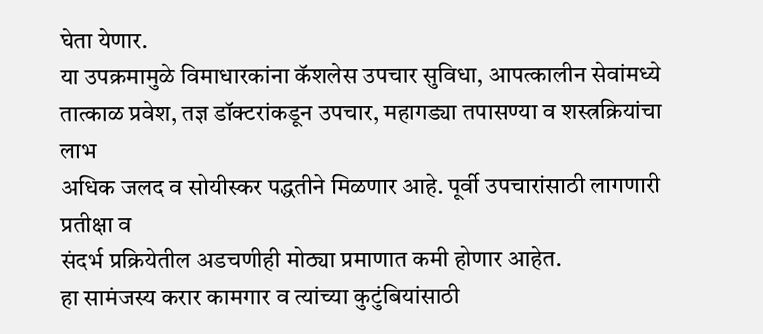घेता येणार.
या उपक्रमामुळे विमाधारकांना कॅशलेस उपचार सुविधा, आपत्कालीन सेवांमध्ये
तात्काळ प्रवेश, तज्ञ डॉक्टरांकडून उपचार, महागड्या तपासण्या व शस्त्रक्रियांचा लाभ
अधिक जलद व सोयीस्कर पद्धतीने मिळणार आहे. पूर्वी उपचारांसाठी लागणारी प्रतीक्षा व
संदर्भ प्रक्रियेतील अडचणीही मोठ्या प्रमाणात कमी होणार आहेत.
हा सामंजस्य करार कामगार व त्यांच्या कुटुंबियांसाठी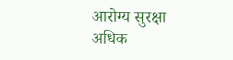आरोग्य सुरक्षा अधिक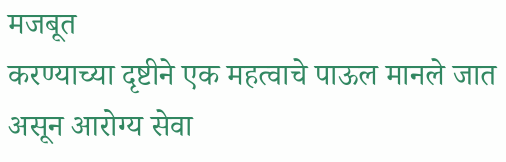मजबूत
करण्याच्या दृष्टीने एक महत्वाचे पाऊल मानले जात असून आरोग्य सेवा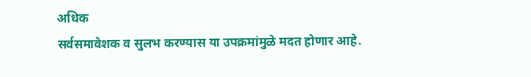अधिक
सर्वसमावेशक व सुलभ करण्यास या उपक्रमांमुळे मदत होणार आहे.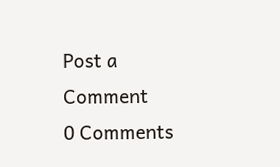Post a Comment
0 Comments